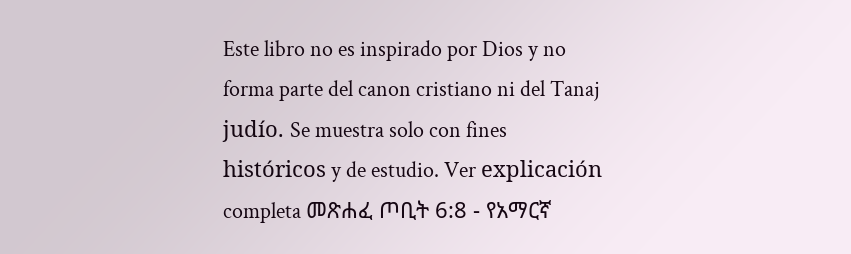Este libro no es inspirado por Dios y no forma parte del canon cristiano ni del Tanaj judío. Se muestra solo con fines históricos y de estudio. Ver explicación completa መጽሐፈ ጦቢት 6:8 - የአማርኛ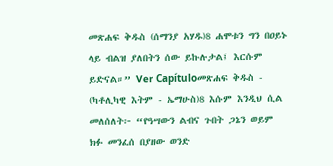መጽሐፍ ቅዱስ (ሰማንያ አሃዱ)8 ሐሞቱን ግን በዐይኑ ላይ ብልዝ ያለበትን ሰው ይኩሉታል፤ እርሱም ይድናል።” Ver Capítuloመጽሐፍ ቅዱስ - (ካቶሊካዊ እትም - ኤማሁስ)8 እሱም እንዲህ ሲል መለሰለት፦ “የዓሣውን ልብና ጉበት ጋኔን ወይም ክፉ መንፈሰ በያዘው ወንድ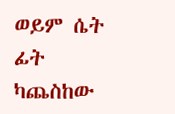ወይም ሴት ፊት ካጨስከው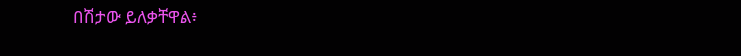በሽታው ይለቃቸዋል፥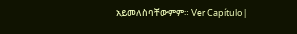አይመለስባቸውምም። Ver Capítulo |